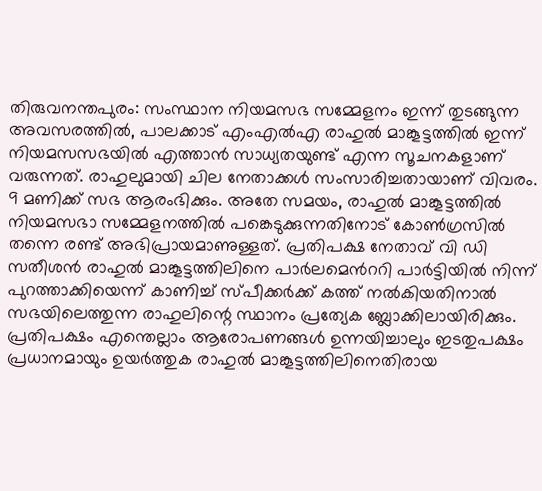തിരുവനന്തപുരം: സംസ്ഥാന നിയമസഭ സമ്മേളനം ഇന്ന് തുടങ്ങുന്ന അവസരത്തിൽ, പാലക്കാട് എംഎൽഎ രാഹുൽ മാങ്കൂട്ടത്തിൽ ഇന്ന് നിയമസസഭയിൽ എത്താൻ സാധ്യതയുണ്ട് എന്ന സൂചനകളാണ് വരുന്നത്. രാഹുലുമായി ചില നേതാക്കൾ സംസാരിച്ചതായാണ് വിവരം. 9 മണിക്ക് സഭ ആരംഭിക്കും. അതേ സമയം, രാഹുൽ മാങ്കൂട്ടത്തിൽ നിയമസഭാ സമ്മേളനത്തിൽ പങ്കെടുക്കുന്നതിനോട് കോൺഗ്രസിൽ തന്നെ രണ്ട് അഭിപ്രായമാണുള്ളത്. പ്രതിപക്ഷ നേതാവ് വി ഡി സതീശൻ രാഹുൽ മാങ്കൂട്ടത്തിലിനെ പാർലമെൻററി പാർട്ടിയിൽ നിന്ന് പുറത്താക്കിയെന്ന് കാണിച്ച് സ്പീക്കർക്ക് കത്ത് നൽകിയതിനാൽ സഭയിലെത്തുന്ന രാഹുലിന്റെ സ്ഥാനം പ്രത്യേക ബ്ലോക്കിലായിരിക്കും.
പ്രതിപക്ഷം എന്തെല്ലാം ആരോപണങ്ങൾ ഉന്നയിച്ചാലും ഇടതുപക്ഷം പ്രധാനമായും ഉയർത്തുക രാഹുൽ മാങ്കൂട്ടത്തിലിനെതിരായ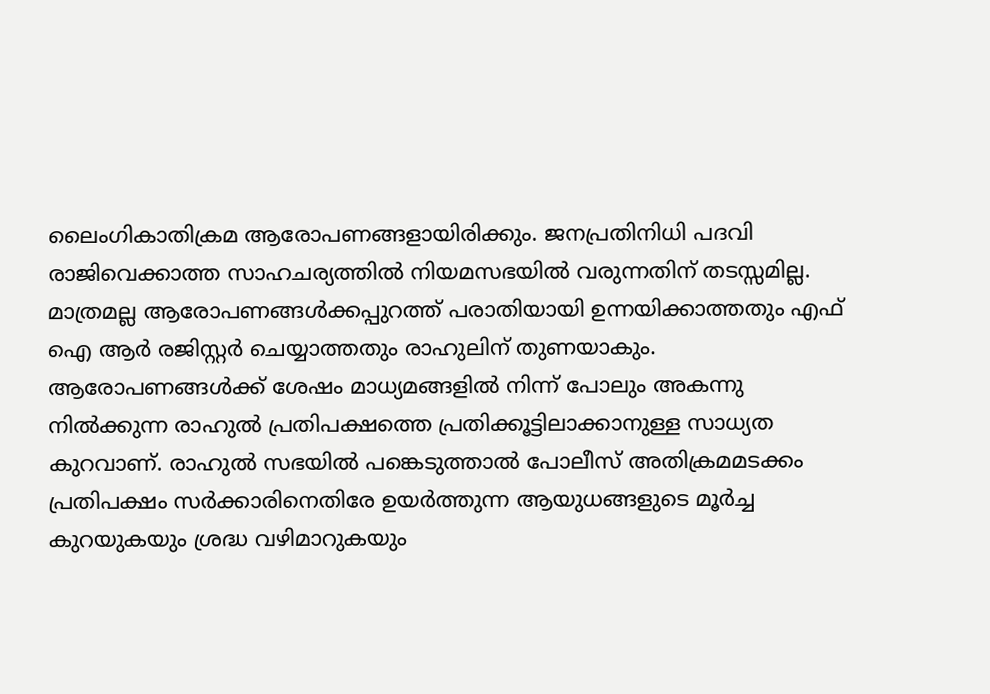ലൈംഗികാതിക്രമ ആരോപണങ്ങളായിരിക്കും. ജനപ്രതിനിധി പദവി രാജിവെക്കാത്ത സാഹചര്യത്തിൽ നിയമസഭയിൽ വരുന്നതിന് തടസ്സമില്ല. മാത്രമല്ല ആരോപണങ്ങൾക്കപ്പുറത്ത് പരാതിയായി ഉന്നയിക്കാത്തതും എഫ് ഐ ആർ രജിസ്റ്റർ ചെയ്യാത്തതും രാഹുലിന് തുണയാകും. ആരോപണങ്ങൾക്ക് ശേഷം മാധ്യമങ്ങളിൽ നിന്ന് പോലും അകന്നു നിൽക്കുന്ന രാഹുൽ പ്രതിപക്ഷത്തെ പ്രതിക്കൂട്ടിലാക്കാനുള്ള സാധ്യത കുറവാണ്. രാഹുൽ സഭയിൽ പങ്കെടുത്താൽ പോലീസ് അതിക്രമമടക്കം പ്രതിപക്ഷം സർക്കാരിനെതിരേ ഉയർത്തുന്ന ആയുധങ്ങളുടെ മൂർച്ച കുറയുകയും ശ്രദ്ധ വഴിമാറുകയും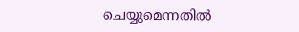ചെയ്യുമെന്നതിൽ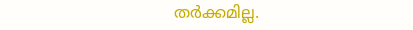തർക്കമില്ല.